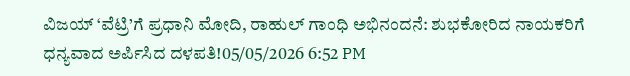ವಿಜಯ್ ‘ವೆಟ್ರಿ’ಗೆ ಪ್ರಧಾನಿ ಮೋದಿ, ರಾಹುಲ್ ಗಾಂಧಿ ಅಭಿನಂದನೆ: ಶುಭಕೋರಿದ ನಾಯಕರಿಗೆ ಧನ್ಯವಾದ ಅರ್ಪಿಸಿದ ದಳಪತಿ!05/05/2026 6:52 PM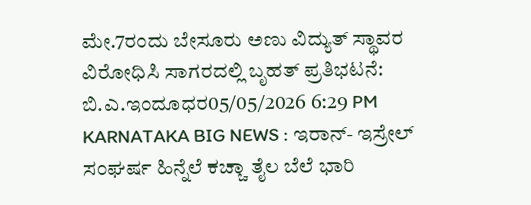ಮೇ.7ರಂದು ಬೇಸೂರು ಅಣು ವಿದ್ಯುತ್ ಸ್ಥಾವರ ವಿರೋಧಿಸಿ ಸಾಗರದಲ್ಲಿ ಬೃಹತ್ ಪ್ರತಿಭಟನೆ: ಬಿ.ಎ.ಇಂದೂಧರ05/05/2026 6:29 PM
KARNATAKA BIG NEWS : ಇರಾನ್- ಇಸ್ರೇಲ್ ಸಂಘರ್ಷ ಹಿನ್ನೆಲೆ ಕಚ್ಚಾ ತೈಲ ಬೆಲೆ ಭಾರಿ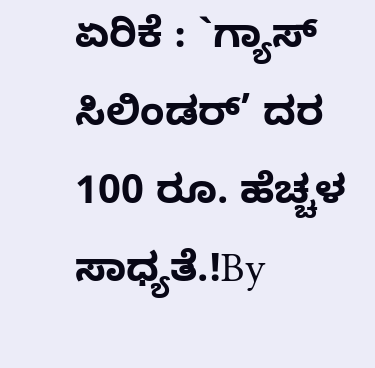ಏರಿಕೆ : `ಗ್ಯಾಸ್ ಸಿಲಿಂಡರ್’ ದರ 100 ರೂ. ಹೆಚ್ಚಳ ಸಾಧ್ಯತೆ.!By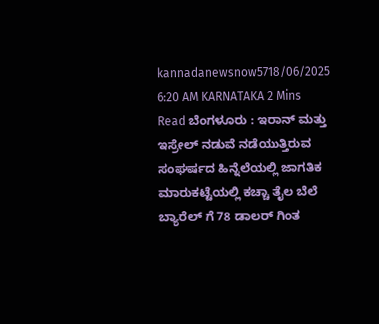kannadanewsnow5718/06/2025 6:20 AM KARNATAKA 2 Mins Read ಬೆಂಗಳೂರು : ಇರಾನ್ ಮತ್ತು ಇಸ್ರೇಲ್ ನಡುವೆ ನಡೆಯುತ್ತಿರುವ ಸಂಘರ್ಷದ ಹಿನ್ನೆಲೆಯಲ್ಲಿ ಜಾಗತಿಕ ಮಾರುಕಟ್ಟೆಯಲ್ಲಿ ಕಚ್ಚಾ ತೈಲ ಬೆಲೆ ಬ್ಯಾರೆಲ್ ಗೆ 78 ಡಾಲರ್ ಗಿಂತ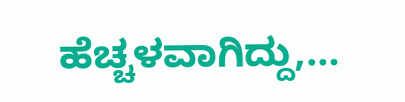ಹೆಚ್ಚಳವಾಗಿದ್ದು,…